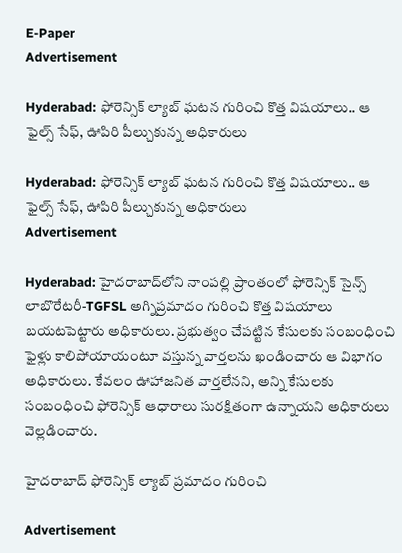E-Paper
Advertisement

Hyderabad: ఫోరెన్సిక్ ల్యాబ్‌ ఘటన గురించి కొత్త విషయాలు.. ఆ ఫైల్స్ సేఫ్, ఊపిరి పీల్చుకున్న అధికారులు

Hyderabad: ఫోరెన్సిక్ ల్యాబ్‌ ఘటన గురించి కొత్త విషయాలు.. ఆ ఫైల్స్ సేఫ్, ఊపిరి పీల్చుకున్న అధికారులు
Advertisement

Hyderabad: హైదరాబాద్‌లోని నాంపల్లి ప్రాంతంలో ఫోరెన్సిక్ సైన్స్ లాబొరేటరీ-TGFSL అగ్నిప్రమాదం గురించి కొత్త విషయాలు బయటపెట్టారు అధికారులు. ప్రభుత్వం చేపట్టిన కేసులకు సంబంధించి ఫైళ్లు కాలిపోయాయంటూ వస్తున్న వార్తలను ఖండించారు ఆ విభాగం అధికారులు. కేవలం ఊహాజనిత వార్తలేనని, అన్ని కేసులకు సంబంధించి ఫోరెన్సిక్ ఆధారాలు సురక్షితంగా ఉన్నాయని అధికారులు వెల్లడించారు.

హైదరాబాద్ ఫోరెన్సిక్ ల్యాబ్‌ ప్రమాదం గురించి

Advertisement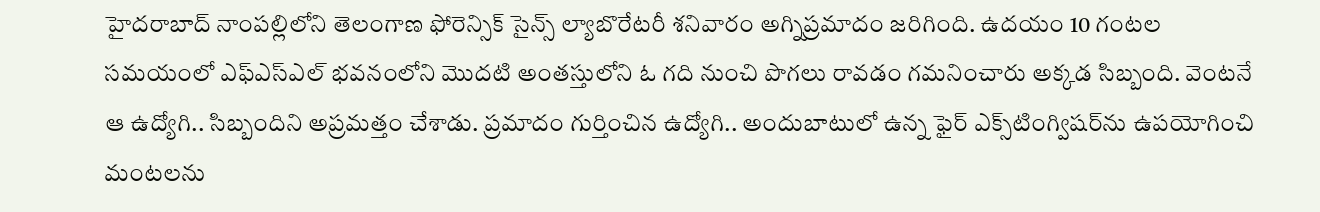హైదరాబాద్ నాంపల్లిలోని తెలంగాణ ఫోరెన్సిక్ సైన్స్ ల్యాబొరేటరీ శనివారం అగ్నిప్రమాదం జరిగింది. ఉదయం 10 గంటల సమయంలో ఎఫ్‌ఎస్‌ఎల్ భవనంలోని మొదటి అంతస్తులోని ఓ గది నుంచి పొగలు రావడం గమనించారు అక్కడ సిబ్బంది. వెంటనే ఆ ఉద్యోగి.. సిబ్బందిని అప్రమత్తం చేశాడు. ప్రమాదం గుర్తించిన ఉద్యోగి.. అందుబాటులో ఉన్న ఫైర్ ఎక్స్‌టింగ్విషర్‌ను ఉపయోగించి మంటలను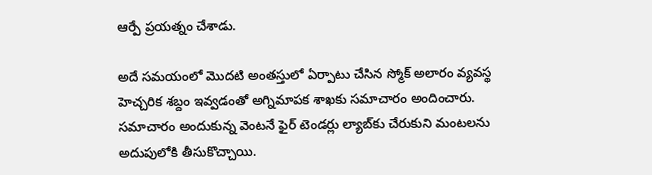ఆర్పే ప్రయత్నం చేశాడు.

అదే సమయంలో మొదటి అంతస్తులో ఏర్పాటు చేసిన స్మోక్ అలారం వ్యవస్థ హెచ్చరిక శబ్దం ఇవ్వడంతో అగ్నిమాపక శాఖకు సమాచారం అందించారు. సమాచారం అందుకున్న వెంటనే ఫైర్ టెండర్లు ల్యాబ్‌కు చేరుకుని మంటలను అదుపులోకి తీసుకొచ్చాయి.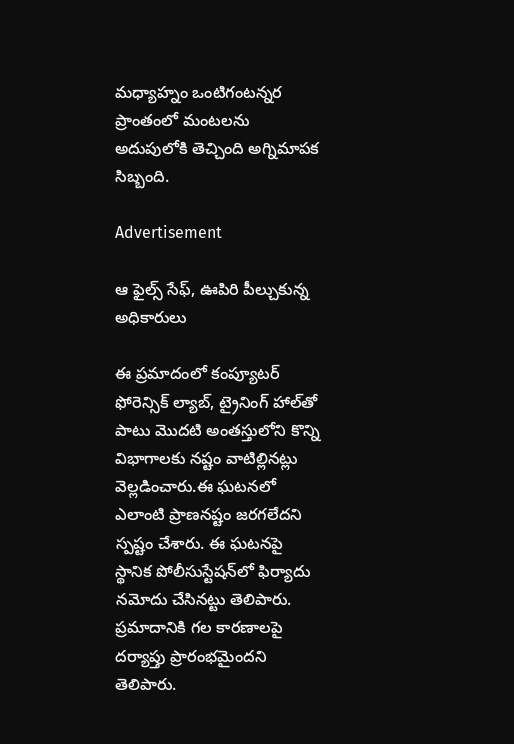మధ్యాహ్నం ఒంటిగంటన్నర ప్రాంతంలో మంటలను అదుపులోకి తెచ్చింది అగ్నిమాపక సిబ్బంది.

Advertisement

ఆ ఫైల్స్ సేఫ్, ఊపిరి పీల్చుకున్న అధికారులు

ఈ ప్రమాదంలో కంప్యూటర్ ఫోరెన్సిక్ ల్యాబ్‌, ట్రైనింగ్ హాల్‌తో పాటు మొదటి అంతస్తులోని కొన్ని విభాగాలకు నష్టం వాటిల్లినట్లు వెల్లడించారు.ఈ ఘటనలో ఎలాంటి ప్రాణనష్టం జరగలేదని స్పష్టం చేశారు. ఈ ఘటనపై స్థానిక పోలీసుస్టేషన్‌లో ఫిర్యాదు నమోదు చేసినట్టు తెలిపారు. ప్రమాదానికి గల కారణాలపై దర్యాప్తు ప్రారంభమైందని తెలిపారు.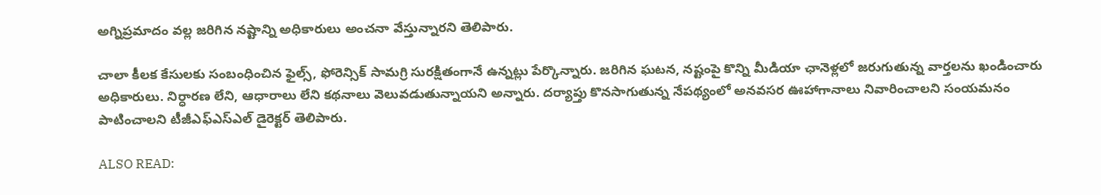అగ్నిప్రమాదం వల్ల జరిగిన నష్టాన్ని అధికారులు అంచనా వేస్తున్నారని తెలిపారు.

చాలా కీలక కేసులకు సంబంధించిన ఫైల్స్, ఫోరెన్సిక్ సామగ్రి సురక్షితంగానే ఉన్నట్లు పేర్కొన్నారు. జరిగిన ఘటన, నష్టంపై కొన్ని మీడియా ఛానెళ్లలో జరుగుతున్న వార్తలను ఖండించారు అధికారులు. నిర్ధారణ లేని, ఆధారాలు లేని కథనాలు వెలువడుతున్నాయని అన్నారు. దర్యాప్తు కొనసాగుతున్న నేపథ్యంలో అనవసర ఊహాగానాలు నివారించాలని సంయమనం పాటించాలని టీజీఎఫ్‌ఎస్‌ఎల్ డైరెక్టర్ తెలిపారు.

ALSO READ: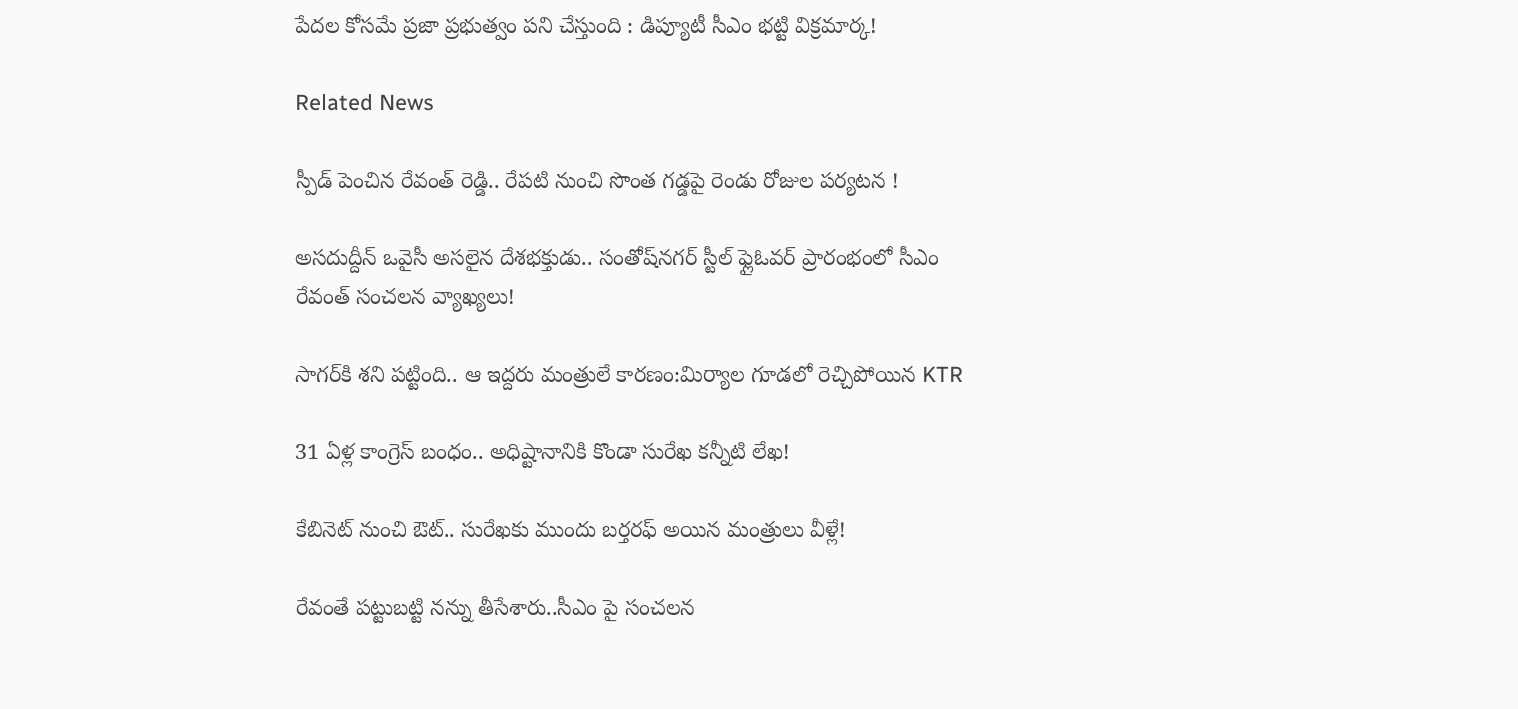పేదల కోసమే ప్రజా ప్రభుత్వం పని చేస్తుంది : డిప్యూటీ సీఎం భట్టి విక్రమార్క!

Related News

స్పీడ్ పెంచిన రేవంత్ రెడ్డి.. రేపటి నుంచి సొంత గడ్డపై రెండు రోజుల పర్యటన !

అసదుద్దీన్ ఒవైసీ అసలైన దేశభక్తుడు.. సంతోష్‌నగర్ స్టీల్ ఫ్లైఓవర్ ప్రారంభంలో సీఎం రేవంత్ సంచలన వ్యాఖ్యలు!

సాగర్‌కి శని పట్టింది.. ఆ ఇద్దరు మంత్రులే కారణం:మిర్యాల గూడలో రెచ్చిపోయిన KTR

31 ఏళ్ల కాంగ్రెస్ బంధం.. అధిష్టానానికి కొండా సురేఖ కన్నీటి లేఖ!

కేబినెట్ నుంచి ఔట్.. సురేఖకు ముందు బర్తరఫ్ అయిన మంత్రులు వీళ్లే!

రేవంతే పట్టుబట్టి నన్ను తీసేశారు..సీఎం పై సంచలన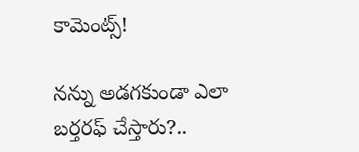కామెంట్స్!

నన్ను అడగకుండా ఎలా బర్తరఫ్ చేస్తారు?..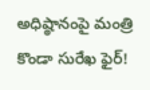అధిష్ఠానంపై మంత్రి కొండా సురేఖ ఫైర్!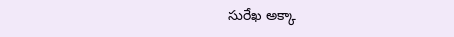సురేఖ అక్కా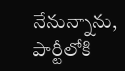నేనున్నాను, పార్టీలోకి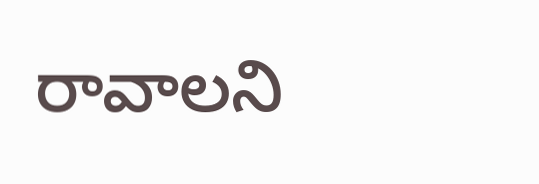రావాలని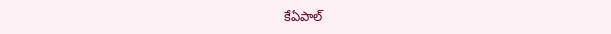కేఏపాల్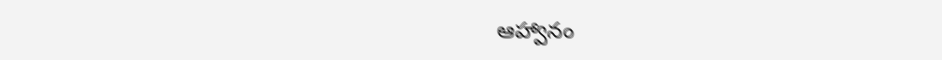ఆహ్వానం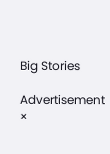Big Stories

Advertisement
×